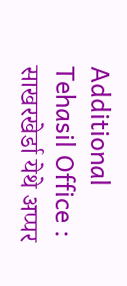Additional Tehasil Office : साखरखेर्डा येथे अप्पर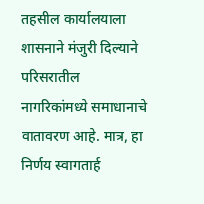तहसील कार्यालयाला शासनाने मंजुरी दिल्याने परिसरातील नागरिकांमध्ये समाधानाचे वातावरण आहे. मात्र, हा निर्णय स्वागतार्ह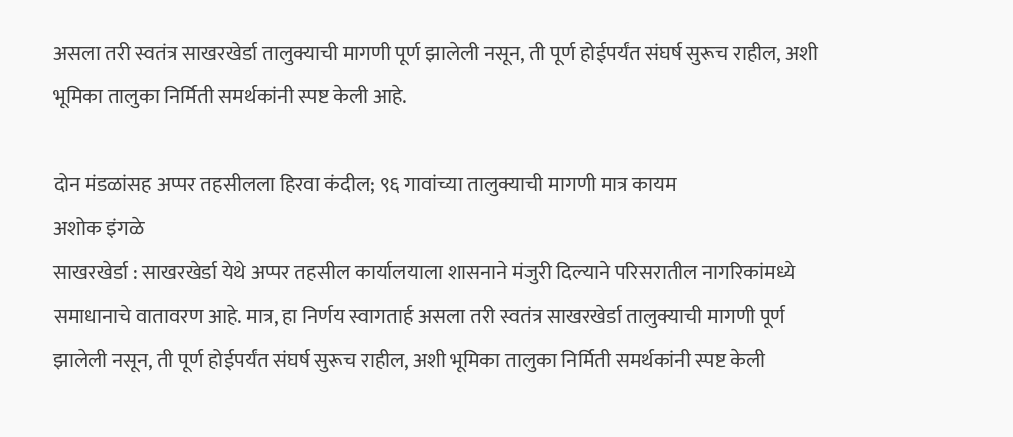असला तरी स्वतंत्र साखरखेर्डा तालुक्याची मागणी पूर्ण झालेली नसून, ती पूर्ण होईपर्यंत संघर्ष सुरूच राहील, अशी भूमिका तालुका निर्मिती समर्थकांनी स्पष्ट केली आहे.

दोन मंडळांसह अप्पर तहसीलला हिरवा कंदील; ९६ गावांच्या तालुक्याची मागणी मात्र कायम
अशोक इंगळे
साखरखेर्डा : साखरखेर्डा येथे अप्पर तहसील कार्यालयाला शासनाने मंजुरी दिल्याने परिसरातील नागरिकांमध्ये समाधानाचे वातावरण आहे. मात्र, हा निर्णय स्वागतार्ह असला तरी स्वतंत्र साखरखेर्डा तालुक्याची मागणी पूर्ण झालेली नसून, ती पूर्ण होईपर्यंत संघर्ष सुरूच राहील, अशी भूमिका तालुका निर्मिती समर्थकांनी स्पष्ट केली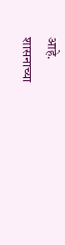आहे.
शासनाच्या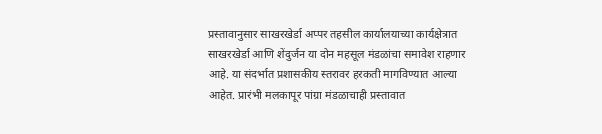प्रस्तावानुसार साखरखेर्डा अप्पर तहसील कार्यालयाच्या कार्यक्षेत्रात साखरखेर्डा आणि शेंदुर्जन या दोन महसूल मंडळांचा समावेश राहणार आहे. या संदर्भात प्रशासकीय स्तरावर हरकती मागविण्यात आल्या आहेत. प्रारंभी मलकापूर पांग्रा मंडळाचाही प्रस्तावात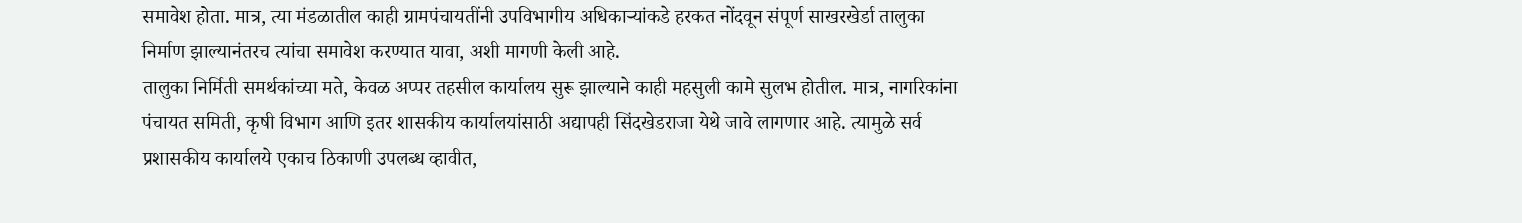समावेश होता. मात्र, त्या मंडळातील काही ग्रामपंचायतींनी उपविभागीय अधिकाऱ्यांकडे हरकत नोंदवून संपूर्ण साखरखेर्डा तालुका निर्माण झाल्यानंतरच त्यांचा समावेश करण्यात यावा, अशी मागणी केली आहे.
तालुका निर्मिती समर्थकांच्या मते, केवळ अप्पर तहसील कार्यालय सुरू झाल्याने काही महसुली कामे सुलभ होतील. मात्र, नागरिकांना पंचायत समिती, कृषी विभाग आणि इतर शासकीय कार्यालयांसाठी अद्यापही सिंदखेडराजा येथे जावे लागणार आहे. त्यामुळे सर्व प्रशासकीय कार्यालये एकाच ठिकाणी उपलब्ध व्हावीत,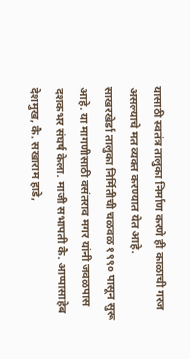यासाठी स्वतंत्र तालुका निर्माण करणे ही काळाची गरज असल्याचे मत व्यक्त करण्यात येत आहे.
साखरखेर्डा तालुका निर्मितीची चळवळ १९९० पासून सुरू आहे. या मागणीसाठी वसंतराव मगर यांनी जवळपास दशकभर संघर्ष केला. माजी सभापती कै. आप्पासाहेब देशमुख, कै. सखाराम हाडे,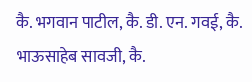कै. भगवान पाटील, कै. डी. एन. गवई, कै. भाऊसाहेब सावजी, कै.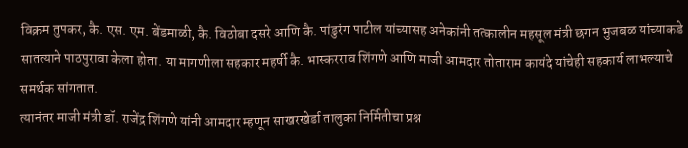विक्रम तुपकर, कै. एस. एम. बेंडमाळी, कै. विठोबा दसरे आणि कै. पांडुरंग पाटील यांच्यासह अनेकांनी तत्कालीन महसूल मंत्री छगन भुजबळ यांच्याकडे सातत्याने पाठपुरावा केला होता. या मागणीला सहकार महर्षी कै. भास्करराव शिंगणे आणि माजी आमदार तोताराम कायंदे यांचेही सहकार्य लाभल्याचे समर्थक सांगतात.
त्यानंतर माजी मंत्री डॉ. राजेंद्र शिंगणे यांनी आमदार म्हणून साखरखेर्डा तालुका निर्मितीचा प्रश्न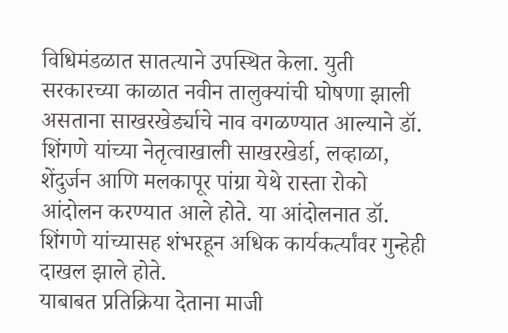विधिमंडळात सातत्याने उपस्थित केला. युती सरकारच्या काळात नवीन तालुक्यांची घोषणा झाली असताना साखरखेर्ड्याचे नाव वगळण्यात आल्याने डॉ. शिंगणे यांच्या नेतृत्वाखाली साखरखेर्डा, लव्हाळा, शेंदुर्जन आणि मलकापूर पांग्रा येथे रास्ता रोको आंदोलन करण्यात आले होते. या आंदोलनात डॉ. शिंगणे यांच्यासह शंभरहून अधिक कार्यकर्त्यांवर गुन्हेही दाखल झाले होते.
याबाबत प्रतिक्रिया देताना माजी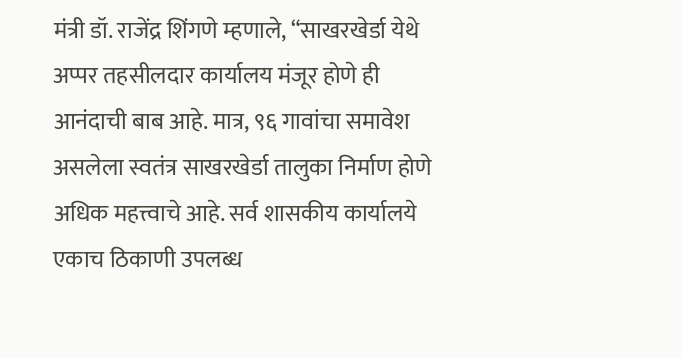मंत्री डॉ. राजेंद्र शिंगणे म्हणाले, “साखरखेर्डा येथे अप्पर तहसीलदार कार्यालय मंजूर होणे ही आनंदाची बाब आहे. मात्र, ९६ गावांचा समावेश असलेला स्वतंत्र साखरखेर्डा तालुका निर्माण होणे अधिक महत्त्वाचे आहे. सर्व शासकीय कार्यालये एकाच ठिकाणी उपलब्ध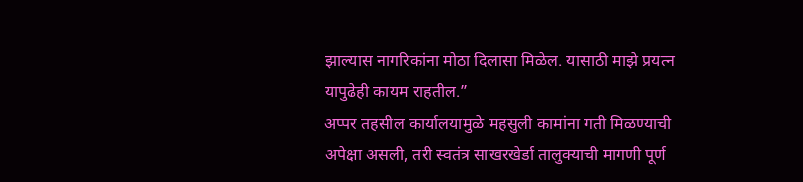झाल्यास नागरिकांना मोठा दिलासा मिळेल. यासाठी माझे प्रयत्न यापुढेही कायम राहतील.”
अप्पर तहसील कार्यालयामुळे महसुली कामांना गती मिळण्याची अपेक्षा असली, तरी स्वतंत्र साखरखेर्डा तालुक्याची मागणी पूर्ण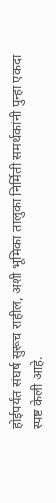होईपर्यंत संघर्ष सुरूच राहील, अशी भूमिका तालुका निर्मिती समर्थकांनी पुन्हा एकदा स्पष्ट केली आहे.